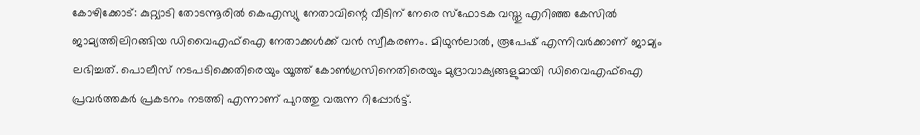കോഴിക്കോട്: കുറ്റ്യാടി തോടന്നൂരിൽ കെഎസ്യു നേതാവിന്റെ വീടിന് നേരെ സ്ഫോടക വസ്തു എറിഞ്ഞ കേസിൽ ജാമ്യത്തിലിറങ്ങിയ ഡിവൈഎഫ്ഐ നേതാക്കൾക്ക് വൻ സ്വീകരണം. മിഥുൻലാൽ, രൂപേഷ് എന്നിവർക്കാണ് ജാമ്യം ലഭിച്ചത്. പൊലീസ് നടപടിക്കെതിരെയും യൂത്ത് കോൺഗ്രസിനെതിരെയും മുദ്രാവാക്യങ്ങളുമായി ഡിവൈഎഫ്ഐ പ്രവർത്തകർ പ്രകടനം നടത്തി എന്നാണ് പുറത്തു വരുന്ന റിപ്പോർട്ട്.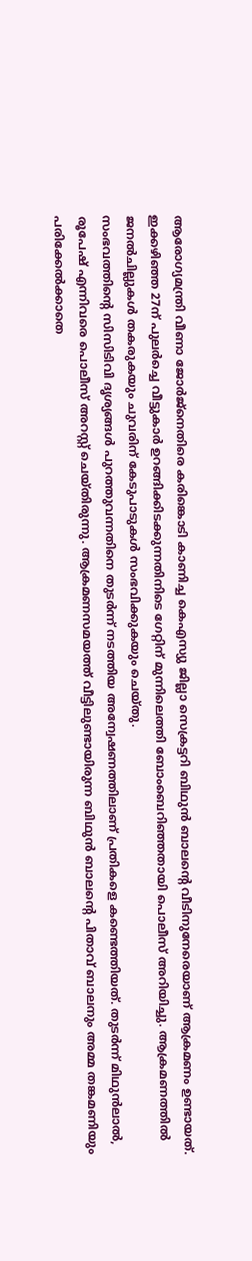ആരോഗ്യമന്ത്രി വീണാ ജോർജ്നെതിരെ കരിങ്കൊടി കാണിച്ച കെഎസ്യു ജില്ലാ സെക്രട്ടറി ബിഥുൻ ബാലന്റെ വീടിനുനേരെയാണ് ആക്രമണം ഉണ്ടായത്. ഇക്കഴിഞ്ഞ 27ന് പുലർച്ചെ വീട്ടുകാർ ഉറങ്ങിക്കിടക്കുന്നതിനിടെ ഗേറ്റിന് മുന്നിലെത്തി ബോംബെറിഞ്ഞതായി പൊലീസ് അറിയിച്ചു. ആക്രമണത്തിൽ ജനൽചില്ലുകൾ തകരുകയും ചുവരിന് കേടുപാടുകൾ സംഭവിക്കുകയും ചെയ്തു.
സംഭവത്തിന്റെ സിസിടിവി ദൃശ്യങ്ങൾ പുറത്തുവന്നതിനെ തുടർന്ന് നടത്തിയ അന്വേഷണത്തിലാണ് പ്രതികളെ കണ്ടെത്തിയത്. തുടർന്ന് മിഥുൻലാൽ, രൂപേഷ് എന്നിവരെ പൊലീസ് അറസ്റ്റ് ചെയ്തിരുന്നു. ആക്രമണസമയത്ത് വീട്ടിലുണ്ടായിരുന്ന ബിഥുൻ ബാലന്റെ പിതാവ് ബാലനും അമ്മ തങ്കമണിയും പരിക്കേൽക്കാതെ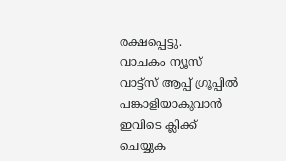രക്ഷപ്പെട്ടു.
വാചകം ന്യൂസ് വാട്ട്സ് ആപ്പ് ഗ്രൂപ്പിൽ പങ്കാളിയാകുവാൻ
ഇവിടെ ക്ലിക്ക് ചെയ്യുക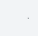.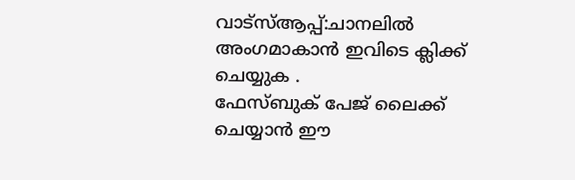വാട്സ്ആപ്പ്:ചാനലിൽ അംഗമാകാൻ ഇവിടെ ക്ലിക്ക് ചെയ്യുക .
ഫേസ്ബുക് പേജ് ലൈക്ക് ചെയ്യാൻ ഈ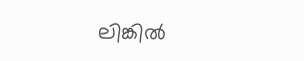ലിങ്കിൽ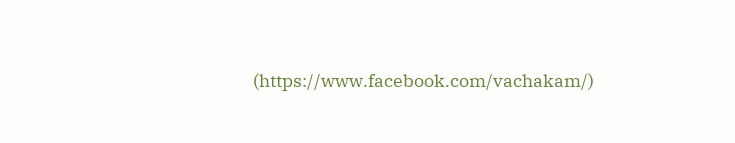(https://www.facebook.com/vachakam/)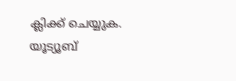ക്ലിക്ക് ചെയ്യുക.
യൂട്യൂബ്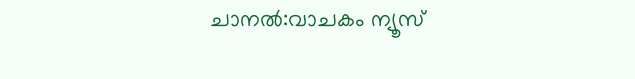ചാനൽ:വാചകം ന്യൂസ്